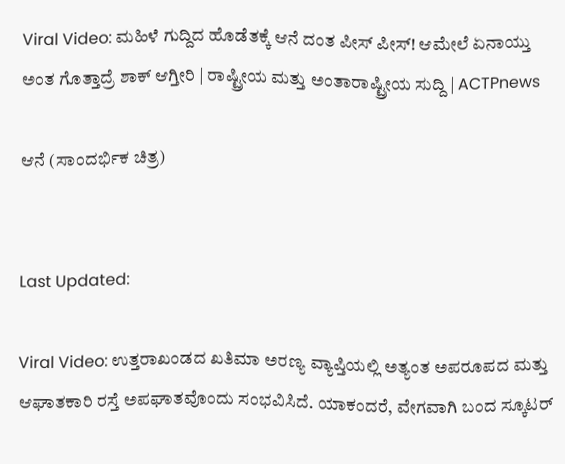Viral Video: ಮಹಿಳೆ ಗುದ್ದಿದ ಹೊಡೆತಕ್ಕೆ ಆನೆ ದಂತ ಪೀಸ್ ಪೀಸ್! ಆಮೇಲೆ ಏನಾಯ್ತು ಅಂತ ಗೊತ್ತಾದ್ರೆ ಶಾಕ್ ಆಗ್ತೀರಿ | ರಾಷ್ಟ್ರೀಯ ಮತ್ತು ಅಂತಾರಾಷ್ಟ್ರೀಯ ಸುದ್ದಿ | ACTPnews

ಆನೆ (ಸಾಂದರ್ಭಿಕ ಚಿತ್ರ)


Last Updated:

Viral Video: ಉತ್ತರಾಖಂಡದ ಖತಿಮಾ ಅರಣ್ಯ ವ್ಯಾಪ್ತಿಯಲ್ಲಿ ಅತ್ಯಂತ ಅಪರೂಪದ ಮತ್ತು ಆಘಾತಕಾರಿ ರಸ್ತೆ ಅಪಘಾತವೊಂದು ಸಂಭವಿಸಿದೆ. ಯಾಕಂದರೆ, ವೇಗವಾಗಿ ಬಂದ ಸ್ಕೂಟರ್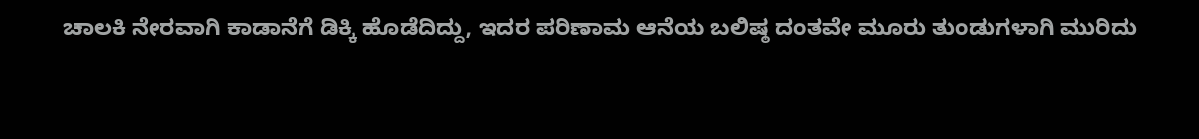ಚಾಲಕಿ ನೇರವಾಗಿ ಕಾಡಾನೆಗೆ ಡಿಕ್ಕಿ ಹೊಡೆದಿದ್ದು, ಇದರ ಪರಿಣಾಮ ಆನೆಯ ಬಲಿಷ್ಠ ದಂತವೇ ಮೂರು ತುಂಡುಗಳಾಗಿ ಮುರಿದು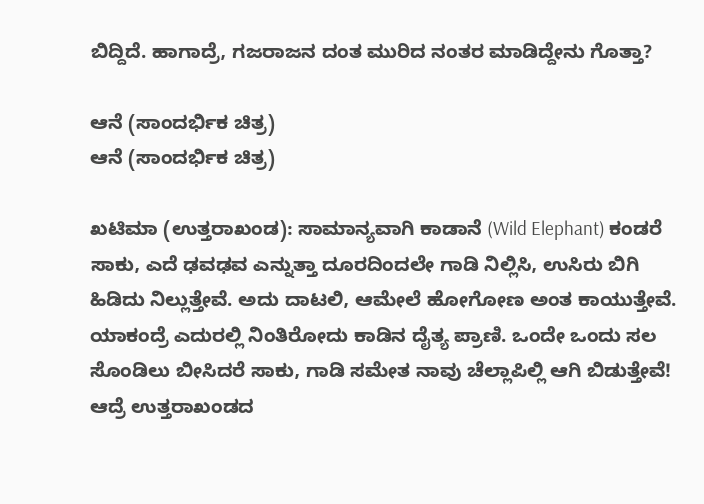ಬಿದ್ದಿದೆ. ಹಾಗಾದ್ರೆ, ಗಜರಾಜನ ದಂತ ಮುರಿದ ನಂತರ ಮಾಡಿದ್ದೇನು ಗೊತ್ತಾ?

ಆನೆ (ಸಾಂದರ್ಭಿಕ ಚಿತ್ರ)
ಆನೆ (ಸಾಂದರ್ಭಿಕ ಚಿತ್ರ)

ಖಟಿಮಾ (ಉತ್ತರಾಖಂಡ): ಸಾಮಾನ್ಯವಾಗಿ ಕಾಡಾನೆ (Wild Elephant) ಕಂಡರೆ ಸಾಕು, ಎದೆ ಢವಢವ ಎನ್ನುತ್ತಾ ದೂರದಿಂದಲೇ ಗಾಡಿ ನಿಲ್ಲಿಸಿ, ಉಸಿರು ಬಿಗಿ ಹಿಡಿದು ನಿಲ್ಲುತ್ತೇವೆ. ಅದು ದಾಟಲಿ, ಆಮೇಲೆ ಹೋಗೋಣ ಅಂತ ಕಾಯುತ್ತೇವೆ. ಯಾಕಂದ್ರೆ ಎದುರಲ್ಲಿ ನಿಂತಿರೋದು ಕಾಡಿನ ದೈತ್ಯ ಪ್ರಾಣಿ. ಒಂದೇ ಒಂದು ಸಲ ಸೊಂಡಿಲು ಬೀಸಿದರೆ ಸಾಕು, ಗಾಡಿ ಸಮೇತ ನಾವು ಚೆಲ್ಲಾಪಿಲ್ಲಿ ಆಗಿ ಬಿಡುತ್ತೇವೆ! ಆದ್ರೆ ಉತ್ತರಾಖಂಡದ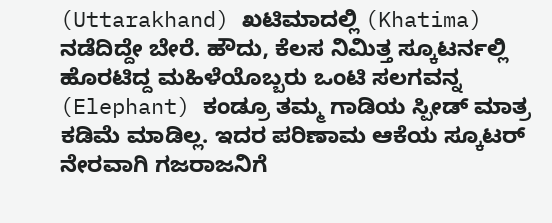(Uttarakhand) ಖಟಿಮಾದಲ್ಲಿ (Khatima) ನಡೆದಿದ್ದೇ ಬೇರೆ. ಹೌದು, ಕೆಲಸ ನಿಮಿತ್ತ ಸ್ಕೂಟರ್ನಲ್ಲಿ ಹೊರಟಿದ್ದ ಮಹಿಳೆಯೊಬ್ಬರು ಒಂಟಿ ಸಲಗವನ್ನ (Elephant) ಕಂಡ್ರೂ ತಮ್ಮ ಗಾಡಿಯ ಸ್ಪೀಡ್ ಮಾತ್ರ ಕಡಿಮೆ ಮಾಡಿಲ್ಲ. ಇದರ ಪರಿಣಾಮ ಆಕೆಯ ಸ್ಕೂಟರ್ ನೇರವಾಗಿ ಗಜರಾಜನಿಗೆ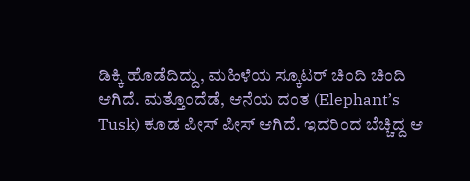ಡಿಕ್ಕಿ ಹೊಡೆದಿದ್ದು, ಮಹಿಳೆಯ ಸ್ಕೂಟರ್ ಚಿಂದಿ ಚಿಂದಿ ಆಗಿದೆ. ಮತ್ತೊಂದೆಡೆ, ಆನೆಯ ದಂತ (Elephant’s Tusk) ಕೂಡ ಪೀಸ್ ಪೀಸ್ ಆಗಿದೆ. ಇದರಿಂದ ಬೆಚ್ಚಿದ್ದ ಆ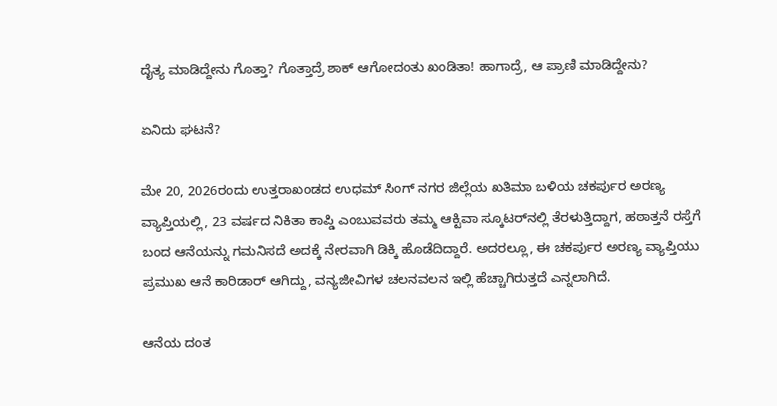ದೈತ್ಯ ಮಾಡಿದ್ದೇನು ಗೊತ್ತಾ? ಗೊತ್ತಾದ್ರೆ ಶಾಕ್ ಆಗೋದಂತು ಖಂಡಿತಾ! ಹಾಗಾದ್ರೆ, ಆ ಪ್ರಾಣಿ ಮಾಡಿದ್ದೇನು?

ಏನಿದು ಘಟನೆ?

ಮೇ 20, 2026ರಂದು ಉತ್ತರಾಖಂಡದ ಉಧಮ್ ಸಿಂಗ್ ನಗರ ಜಿಲ್ಲೆಯ ಖತಿಮಾ ಬಳಿಯ ಚಕರ್ಪುರ ಅರಣ್ಯ ವ್ಯಾಪ್ತಿಯಲ್ಲಿ, 23 ವರ್ಷದ ನಿಕಿತಾ ಕಾಪ್ಡಿ ಎಂಬುವವರು ತಮ್ಮ ಆಕ್ಟಿವಾ ಸ್ಕೂಟರ್‌ನಲ್ಲಿ ತೆರಳುತ್ತಿದ್ದಾಗ, ಹಠಾತ್ತನೆ ರಸ್ತೆಗೆ ಬಂದ ಆನೆಯನ್ನು ಗಮನಿಸದೆ ಅದಕ್ಕೆ ನೇರವಾಗಿ ಡಿಕ್ಕಿ ಹೊಡೆದಿದ್ದಾರೆ. ಅದರಲ್ಲೂ, ಈ ಚಕರ್ಪುರ ಅರಣ್ಯ ವ್ಯಾಪ್ತಿಯು ಪ್ರಮುಖ ಆನೆ ಕಾರಿಡಾರ್ ಆಗಿದ್ದು, ವನ್ಯಜೀವಿಗಳ ಚಲನವಲನ ಇಲ್ಲಿ ಹೆಚ್ಚಾಗಿರುತ್ತದೆ ಎನ್ನಲಾಗಿದೆ.

ಆನೆಯ ದಂತ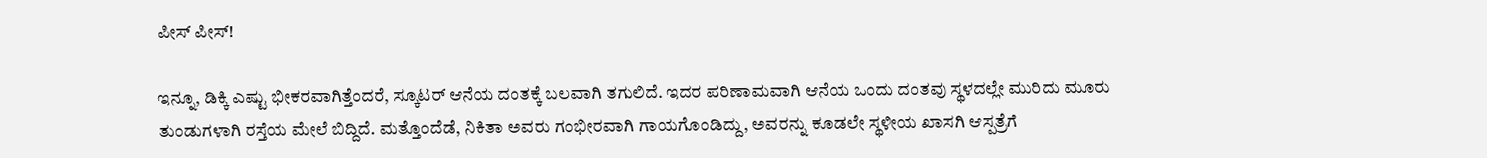ಪೀಸ್ ಪೀಸ್!

ಇನ್ನೂ, ಡಿಕ್ಕಿ ಎಷ್ಟು ಭೀಕರವಾಗಿತ್ತೆಂದರೆ, ಸ್ಕೂಟರ್ ಆನೆಯ ದಂತಕ್ಕೆ ಬಲವಾಗಿ ತಗುಲಿದೆ. ಇದರ ಪರಿಣಾಮವಾಗಿ ಆನೆಯ ಒಂದು ದಂತವು ಸ್ಥಳದಲ್ಲೇ ಮುರಿದು ಮೂರು ತುಂಡುಗಳಾಗಿ ರಸ್ತೆಯ ಮೇಲೆ ಬಿದ್ದಿದೆ. ಮತ್ತೊಂದೆಡೆ, ನಿಕಿತಾ ಅವರು ಗಂಭೀರವಾಗಿ ಗಾಯಗೊಂಡಿದ್ದು, ಅವರನ್ನು ಕೂಡಲೇ ಸ್ಥಳೀಯ ಖಾಸಗಿ ಆಸ್ಪತ್ರೆಗೆ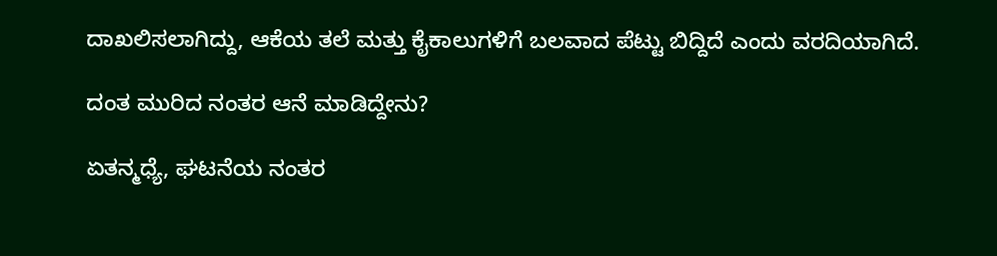ದಾಖಲಿಸಲಾಗಿದ್ದು, ಆಕೆಯ ತಲೆ ಮತ್ತು ಕೈಕಾಲುಗಳಿಗೆ ಬಲವಾದ ಪೆಟ್ಟು ಬಿದ್ದಿದೆ ಎಂದು ವರದಿಯಾಗಿದೆ.

ದಂತ ಮುರಿದ ನಂತರ ಆನೆ ಮಾಡಿದ್ದೇನು?

ಏತನ್ಮಧ್ಯೆ, ಘಟನೆಯ ನಂತರ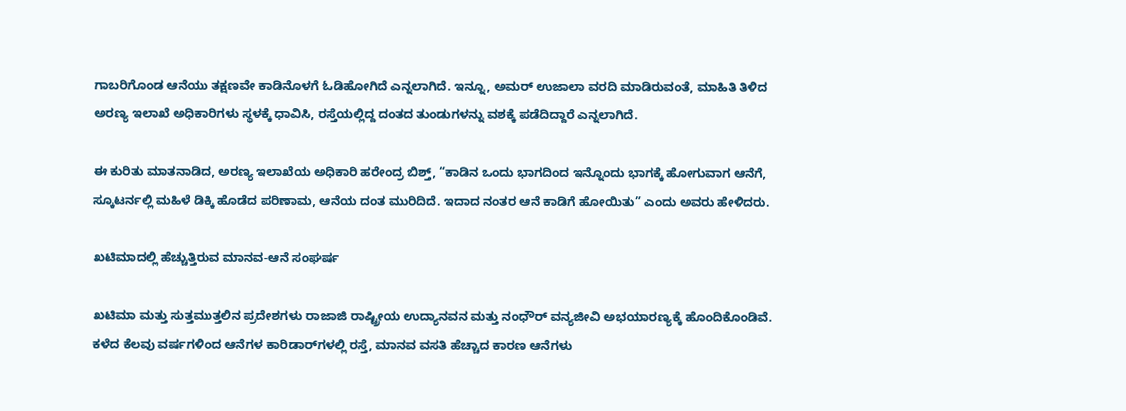ಗಾಬರಿಗೊಂಡ ಆನೆಯು ತಕ್ಷಣವೇ ಕಾಡಿನೊಳಗೆ ಓಡಿಹೋಗಿದೆ ಎನ್ನಲಾಗಿದೆ. ಇನ್ನೂ, ಅಮರ್ ಉಜಾಲಾ ವರದಿ ಮಾಡಿರುವಂತೆ, ಮಾಹಿತಿ ತಿಳಿದ ಅರಣ್ಯ ಇಲಾಖೆ ಅಧಿಕಾರಿಗಳು ಸ್ಥಳಕ್ಕೆ ಧಾವಿಸಿ, ರಸ್ತೆಯಲ್ಲಿದ್ದ ದಂತದ ತುಂಡುಗಳನ್ನು ವಶಕ್ಕೆ ಪಡೆದಿದ್ದಾರೆ ಎನ್ನಲಾಗಿದೆ.

ಈ ಕುರಿತು ಮಾತನಾಡಿದ, ಅರಣ್ಯ ಇಲಾಖೆಯ ಅಧಿಕಾರಿ ಹರೇಂದ್ರ ಬಿಶ್ತ್, “ಕಾಡಿನ ಒಂದು ಭಾಗದಿಂದ ಇನ್ನೊಂದು ಭಾಗಕ್ಕೆ ಹೋಗುವಾಗ ಆನೆಗೆ, ಸ್ಕೂಟರ್ನಲ್ಲಿ ಮಹಿಳೆ ಡಿಕ್ಕಿ ಹೊಡೆದ ಪರಿಣಾಮ, ಆನೆಯ ದಂತ ಮುರಿದಿದೆ. ಇದಾದ ನಂತರ ಆನೆ ಕಾಡಿಗೆ ಹೋಯಿತು” ಎಂದು ಅವರು ಹೇಳಿದರು.

ಖಟಿಮಾದಲ್ಲಿ ಹೆಚ್ಚುತ್ತಿರುವ ಮಾನವ-ಆನೆ ಸಂಘರ್ಷ

ಖಟಿಮಾ ಮತ್ತು ಸುತ್ತಮುತ್ತಲಿನ ಪ್ರದೇಶಗಳು ರಾಜಾಜಿ ರಾಷ್ಟ್ರೀಯ ಉದ್ಯಾನವನ ಮತ್ತು ನಂಧೌರ್ ವನ್ಯಜೀವಿ ಅಭಯಾರಣ್ಯಕ್ಕೆ ಹೊಂದಿಕೊಂಡಿವೆ. ಕಳೆದ ಕೆಲವು ವರ್ಷಗಳಿಂದ ಆನೆಗಳ ಕಾರಿಡಾರ್‌ಗಳಲ್ಲಿ ರಸ್ತೆ, ಮಾನವ ವಸತಿ ಹೆಚ್ಚಾದ ಕಾರಣ ಆನೆಗಳು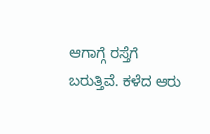ಆಗಾಗ್ಗೆ ರಸ್ತೆಗೆ ಬರುತ್ತಿವೆ. ಕಳೆದ ಆರು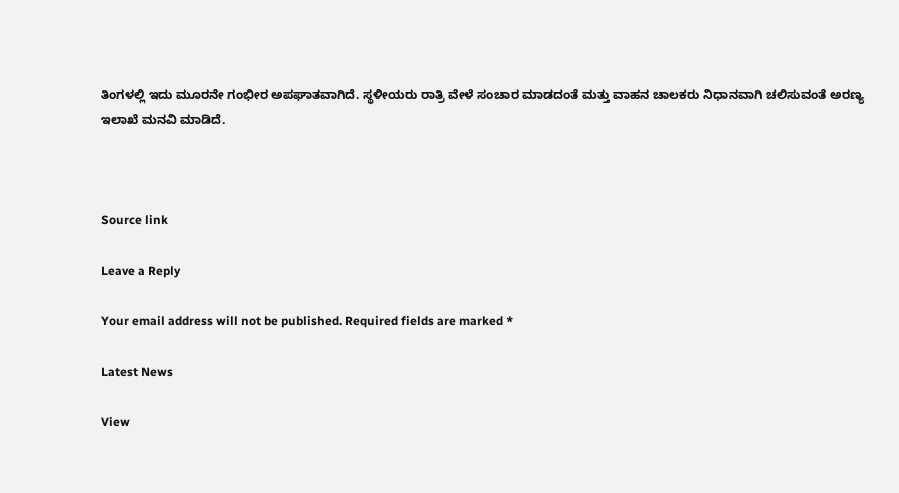ತಿಂಗಳಲ್ಲಿ ಇದು ಮೂರನೇ ಗಂಭೀರ ಅಪಘಾತವಾಗಿದೆ. ಸ್ಥಳೀಯರು ರಾತ್ರಿ ವೇಳೆ ಸಂಚಾರ ಮಾಡದಂತೆ ಮತ್ತು ವಾಹನ ಚಾಲಕರು ನಿಧಾನವಾಗಿ ಚಲಿಸುವಂತೆ ಅರಣ್ಯ ಇಲಾಖೆ ಮನವಿ ಮಾಡಿದೆ.



Source link

Leave a Reply

Your email address will not be published. Required fields are marked *

Latest News

View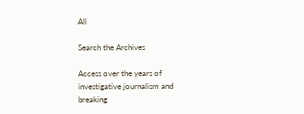All

Search the Archives

Access over the years of investigative journalism and breaking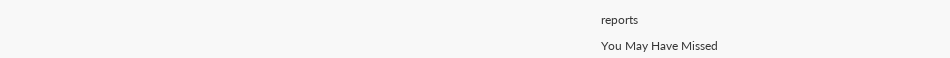reports

You May Have Missed